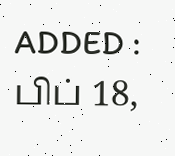ADDED : பிப் 18,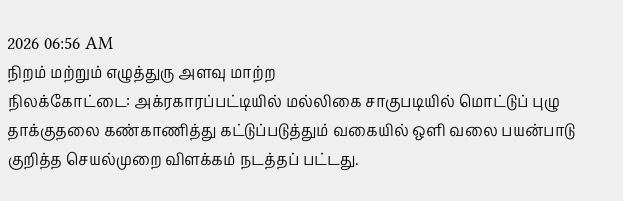2026 06:56 AM
நிறம் மற்றும் எழுத்துரு அளவு மாற்ற
நிலக்கோட்டை: அக்ரகாரப்பட்டியில் மல்லிகை சாகுபடியில் மொட்டுப் புழு தாக்குதலை கண்காணித்து கட்டுப்படுத்தும் வகையில் ஒளி வலை பயன்பாடு குறித்த செயல்முறை விளக்கம் நடத்தப் பட்டது.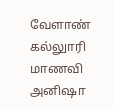வேளாண் கல்லுாரி மாணவி அனிஷா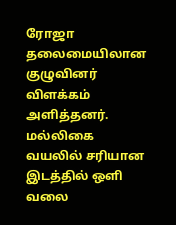ரோஜா தலைமையிலான குழுவினர் விளக்கம் அளித்தனர்.
மல்லிகை வயலில் சரியான இடத்தில் ஒளி வலை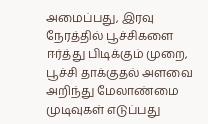அமைப்பது, இரவு நேரத்தில் பூச்சிகளை ஈர்த்து பிடிக்கும் முறை, பூச்சி தாக்குதல் அளவை அறிந்து மேலாண்மை முடிவுகள் எடுப்பது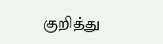குறித்து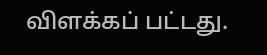விளக்கப் பட்டது.